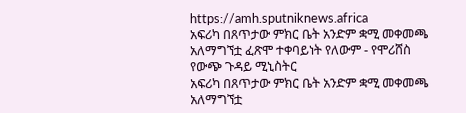https://amh.sputniknews.africa
አፍሪካ በጸጥታው ምክር ቤት አንድም ቋሚ መቀመጫ አለማግኘቷ ፈጽሞ ተቀባይነት የለውም - የሞሪሸስ የውጭ ጉዳይ ሚኒስትር
አፍሪካ በጸጥታው ምክር ቤት አንድም ቋሚ መቀመጫ አለማግኘቷ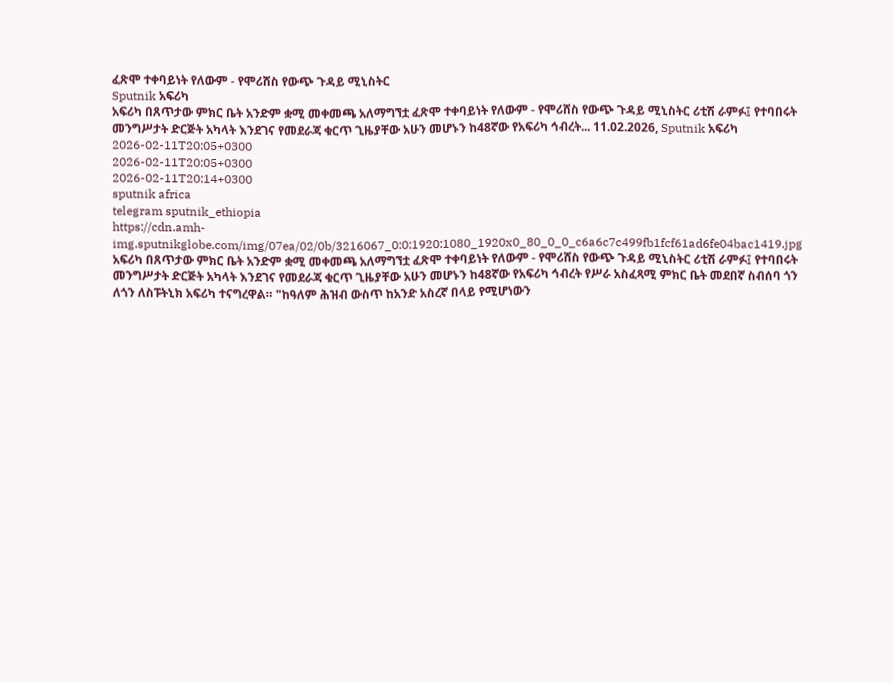ፈጽሞ ተቀባይነት የለውም - የሞሪሸስ የውጭ ጉዳይ ሚኒስትር
Sputnik አፍሪካ
አፍሪካ በጸጥታው ምክር ቤት አንድም ቋሚ መቀመጫ አለማግኘቷ ፈጽሞ ተቀባይነት የለውም - የሞሪሸስ የውጭ ጉዳይ ሚኒስትር ሪቲሽ ራምፉ፤ የተባበሩት መንግሥታት ድርጅት አካላት እንደገና የመደራጃ ቁርጥ ጊዜያቸው አሁን መሆኑን ከ48ኛው የአፍሪካ ኅብረት... 11.02.2026, Sputnik አፍሪካ
2026-02-11T20:05+0300
2026-02-11T20:05+0300
2026-02-11T20:14+0300
sputnik africa
telegram sputnik_ethiopia
https://cdn.amh-img.sputnikglobe.com/img/07ea/02/0b/3216067_0:0:1920:1080_1920x0_80_0_0_c6a6c7c499fb1fcf61ad6fe04bac1419.jpg
አፍሪካ በጸጥታው ምክር ቤት አንድም ቋሚ መቀመጫ አለማግኘቷ ፈጽሞ ተቀባይነት የለውም - የሞሪሸስ የውጭ ጉዳይ ሚኒስትር ሪቲሽ ራምፉ፤ የተባበሩት መንግሥታት ድርጅት አካላት እንደገና የመደራጃ ቁርጥ ጊዜያቸው አሁን መሆኑን ከ48ኛው የአፍሪካ ኅብረት የሥራ አስፈጻሚ ምክር ቤት መደበኛ ስብሰባ ጎን ለጎን ለስፑትኒክ አፍሪካ ተናግረዋል። "ከዓለም ሕዝብ ውስጥ ከአንድ አስረኛ በላይ የሚሆነውን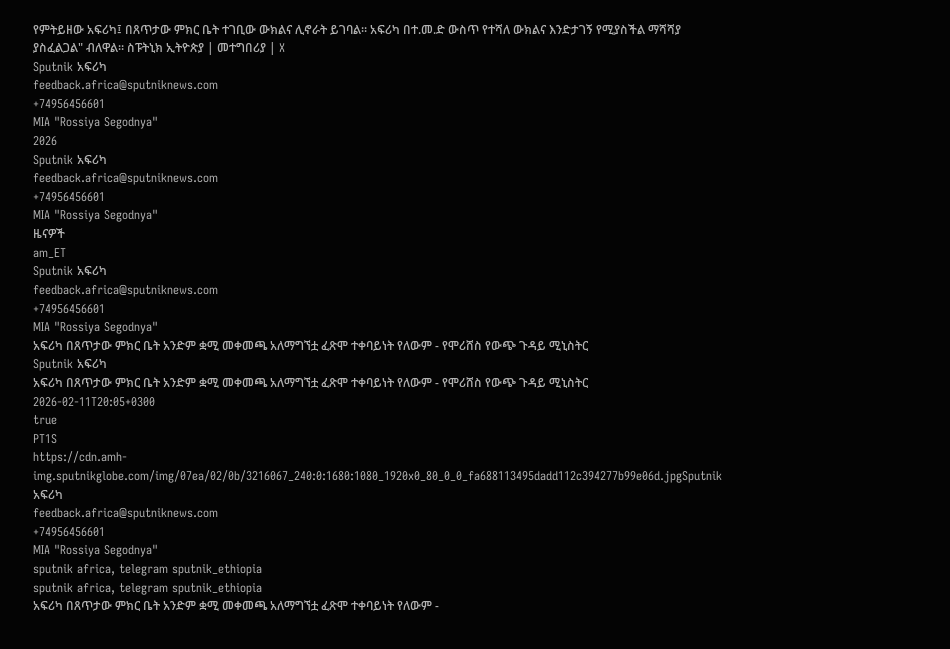የምትይዘው አፍሪካ፤ በጸጥታው ምክር ቤት ተገቢው ውክልና ሊኖራት ይገባል። አፍሪካ በተ.መ.ድ ውስጥ የተሻለ ውክልና እንድታገኝ የሚያስችል ማሻሻያ ያስፈልጋል" ብለዋል። ስፑትኒክ ኢትዮጵያ | መተግበሪያ | X
Sputnik አፍሪካ
feedback.africa@sputniknews.com
+74956456601
MIA "Rossiya Segodnya"
2026
Sputnik አፍሪካ
feedback.africa@sputniknews.com
+74956456601
MIA "Rossiya Segodnya"
ዜናዎች
am_ET
Sputnik አፍሪካ
feedback.africa@sputniknews.com
+74956456601
MIA "Rossiya Segodnya"
አፍሪካ በጸጥታው ምክር ቤት አንድም ቋሚ መቀመጫ አለማግኘቷ ፈጽሞ ተቀባይነት የለውም - የሞሪሸስ የውጭ ጉዳይ ሚኒስትር
Sputnik አፍሪካ
አፍሪካ በጸጥታው ምክር ቤት አንድም ቋሚ መቀመጫ አለማግኘቷ ፈጽሞ ተቀባይነት የለውም - የሞሪሸስ የውጭ ጉዳይ ሚኒስትር
2026-02-11T20:05+0300
true
PT1S
https://cdn.amh-img.sputnikglobe.com/img/07ea/02/0b/3216067_240:0:1680:1080_1920x0_80_0_0_fa688113495dadd112c394277b99e06d.jpgSputnik አፍሪካ
feedback.africa@sputniknews.com
+74956456601
MIA "Rossiya Segodnya"
sputnik africa, telegram sputnik_ethiopia
sputnik africa, telegram sputnik_ethiopia
አፍሪካ በጸጥታው ምክር ቤት አንድም ቋሚ መቀመጫ አለማግኘቷ ፈጽሞ ተቀባይነት የለውም -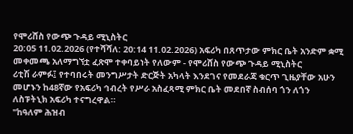የሞሪሸስ የውጭ ጉዳይ ሚኒስትር
20:05 11.02.2026 (የተሻሻለ: 20:14 11.02.2026) አፍሪካ በጸጥታው ምክር ቤት አንድም ቋሚ መቀመጫ አለማግኘቷ ፈጽሞ ተቀባይነት የለውም - የሞሪሸስ የውጭ ጉዳይ ሚኒስትር
ሪቲሽ ራምፉ፤ የተባበሩት መንግሥታት ድርጅት አካላት እንደገና የመደራጃ ቁርጥ ጊዜያቸው አሁን መሆኑን ከ48ኛው የአፍሪካ ኅብረት የሥራ አስፈጻሚ ምክር ቤት መደበኛ ስብሰባ ጎን ለጎን ለስፑትኒክ አፍሪካ ተናግረዋል።
"ከዓለም ሕዝብ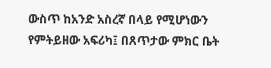ውስጥ ከአንድ አስረኛ በላይ የሚሆነውን የምትይዘው አፍሪካ፤ በጸጥታው ምክር ቤት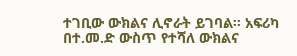ተገቢው ውክልና ሊኖራት ይገባል። አፍሪካ በተ.መ.ድ ውስጥ የተሻለ ውክልና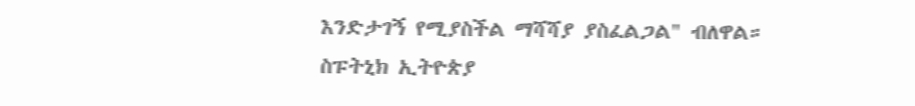እንድታገኝ የሚያስችል ማሻሻያ ያስፈልጋል" ብለዋል።
ስፑትኒክ ኢትዮጵያ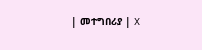| መተግበሪያ | X